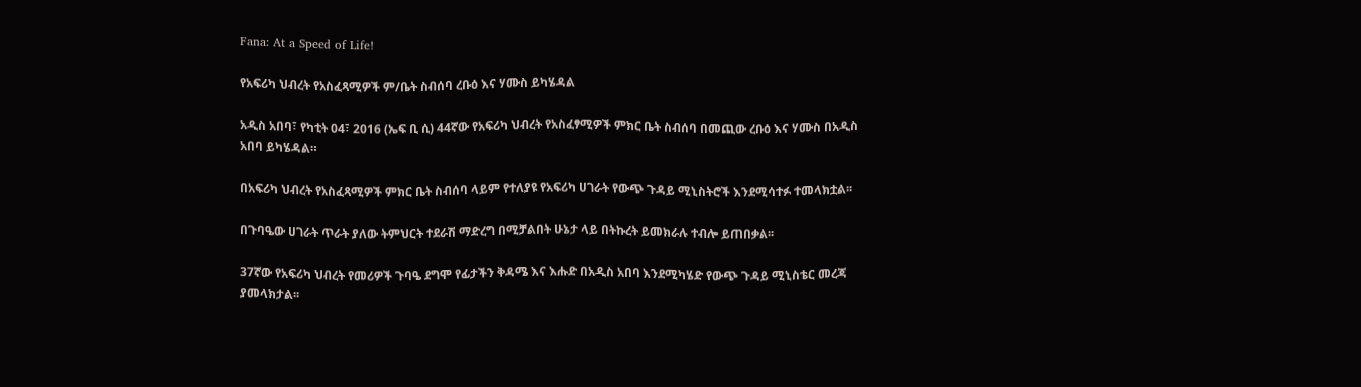Fana: At a Speed of Life!

የአፍሪካ ህብረት የአስፈጻሚዎች ም/ቤት ስብሰባ ረቡዕ እና ሃሙስ ይካሄዳል

አዲስ አበባ፣ የካቲት 04፣ 2016 (ኤፍ ቢ ሲ) 44ኛው የአፍሪካ ህብረት የአስፈፃሚዎች ምክር ቤት ስብሰባ በመጪው ረቡዕ እና ሃሙስ በአዲስ አበባ ይካሄዳል።

በአፍሪካ ህብረት የአስፈጻሚዎች ምክር ቤት ስብሰባ ላይም የተለያዩ የአፍሪካ ሀገራት የውጭ ጉዳይ ሚኒስትሮች እንደሚሳተፉ ተመላክቷል፡፡

በጉባዔው ሀገራት ጥራት ያለው ትምህርት ተደራሽ ማድረግ በሚቻልበት ሁኔታ ላይ በትኩረት ይመክራሉ ተብሎ ይጠበቃል፡፡

37ኛው የአፍሪካ ህብረት የመሪዎች ጉባዔ ደግሞ የፊታችን ቅዳሜ እና እሑድ በአዲስ አበባ እንደሚካሄድ የውጭ ጉዳይ ሚኒስቴር መረጃ ያመላክታል፡፡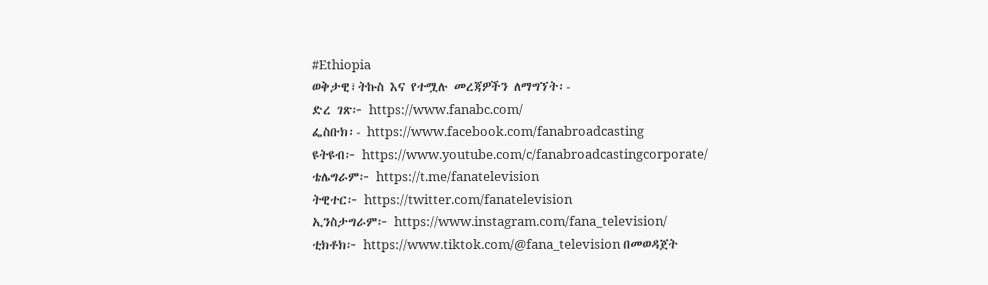#Ethiopia
ወቅታዊ፣ትኩስ እና የተሟሉ መረጃዎችን ለማግኘት፡-
ድረ ገጽ፦ https://www.fanabc.com/
ፌስቡክ፡- https://www.facebook.com/fanabroadcasting
ዩትዩብ፦ https://www.youtube.com/c/fanabroadcastingcorporate/
ቴሌግራም፦ https://t.me/fanatelevision
ትዊተር፦ https://twitter.com/fanatelevision
ኢንስታግራም፦ https://www.instagram.com/fana_television/
ቲክቶክ፦ https://www.tiktok.com/@fana_television በመወዳጀት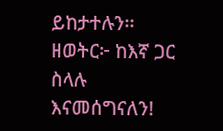ይከታተሉን፡፡
ዘወትር፦ ከእኛ ጋር ስላሉ እናመሰግናለን!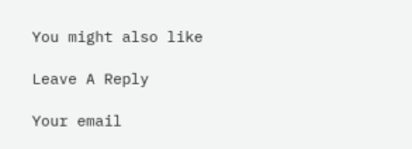You might also like

Leave A Reply

Your email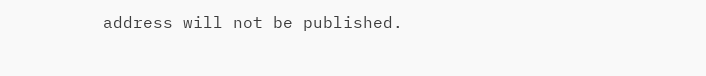address will not be published.